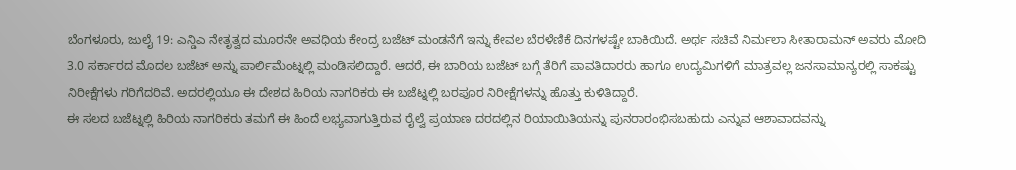ಬೆಂಗಳೂರು, ಜುಲೈ 19: ಎನ್ಡಿಎ ನೇತೃತ್ವದ ಮೂರನೇ ಅವಧಿಯ ಕೇಂದ್ರ ಬಜೆಟ್ ಮಂಡನೆಗೆ ಇನ್ನು ಕೇವಲ ಬೆರಳೆಣಿಕೆ ದಿನಗಳಷ್ಟೇ ಬಾಕಿಯಿದೆ. ಅರ್ಥ ಸಚಿವೆ ನಿರ್ಮಲಾ ಸೀತಾರಾಮನ್ ಅವರು ಮೋದಿ 3.0 ಸರ್ಕಾರದ ಮೊದಲ ಬಜೆಟ್ ಅನ್ನು ಪಾರ್ಲಿಮೆಂಟ್ನಲ್ಲಿ ಮಂಡಿಸಲಿದ್ದಾರೆ. ಆದರೆ, ಈ ಬಾರಿಯ ಬಜೆಟ್ ಬಗ್ಗೆ ತೆರಿಗೆ ಪಾವತಿದಾರರು ಹಾಗೂ ಉದ್ಯಮಿಗಳಿಗೆ ಮಾತ್ರವಲ್ಲ ಜನಸಾಮಾನ್ಯರಲ್ಲಿ ಸಾಕಷ್ಟು ನಿರೀಕ್ಷೆಗಳು ಗರಿಗೆದರಿವೆ. ಅದರಲ್ಲಿಯೂ ಈ ದೇಶದ ಹಿರಿಯ ನಾಗರಿಕರು ಈ ಬಜೆಟ್ನಲ್ಲಿ ಬರಪೂರ ನಿರೀಕ್ಷೆಗಳನ್ನು ಹೊತ್ತು ಕುಳಿತಿದ್ದಾರೆ.
ಈ ಸಲದ ಬಜೆಟ್ನಲ್ಲಿ ಹಿರಿಯ ನಾಗರಿಕರು ತಮಗೆ ಈ ಹಿಂದೆ ಲಭ್ಯವಾಗುತ್ತಿರುವ ರೈಲ್ವೆ ಪ್ರಯಾಣ ದರದಲ್ಲಿನ ರಿಯಾಯಿತಿಯನ್ನು ಪುನರಾರಂಭಿಸಬಹುದು ಎನ್ನುವ ಆಶಾವಾದವನ್ನು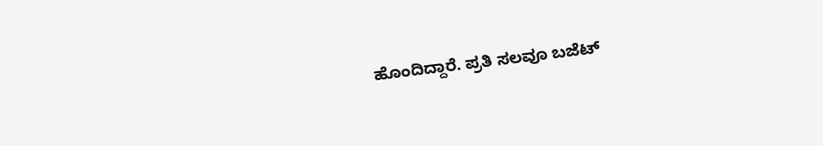ಹೊಂದಿದ್ದಾರೆ. ಪ್ರತಿ ಸಲವೂ ಬಜೆಟ್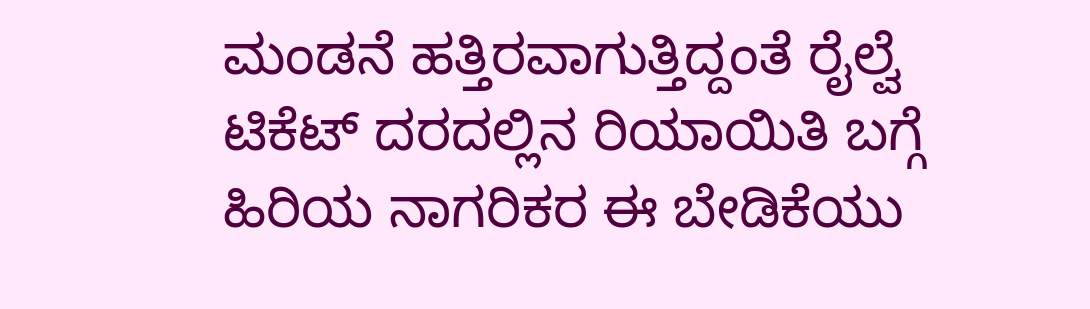ಮಂಡನೆ ಹತ್ತಿರವಾಗುತ್ತಿದ್ದಂತೆ ರೈಲ್ವೆ ಟಿಕೆಟ್ ದರದಲ್ಲಿನ ರಿಯಾಯಿತಿ ಬಗ್ಗೆ ಹಿರಿಯ ನಾಗರಿಕರ ಈ ಬೇಡಿಕೆಯು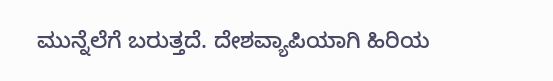ಮುನ್ನೆಲೆಗೆ ಬರುತ್ತದೆ. ದೇಶವ್ಯಾಪಿಯಾಗಿ ಹಿರಿಯ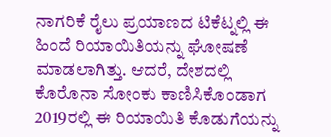ನಾಗರಿಕೆ ರೈಲು ಪ್ರಯಾಣದ ಟಿಕೆಟ್ನಲ್ಲಿ ಈ ಹಿಂದೆ ರಿಯಾಯಿತಿಯನ್ನು ಘೋಷಣೆ ಮಾಡಲಾಗಿತ್ತು. ಆದರೆ, ದೇಶದಲ್ಲಿ ಕೊರೊನಾ ಸೋಂಕು ಕಾಣಿಸಿಕೊಂಡಾಗ 2019ರಲ್ಲಿ ಈ ರಿಯಾಯಿತಿ ಕೊಡುಗೆಯನ್ನು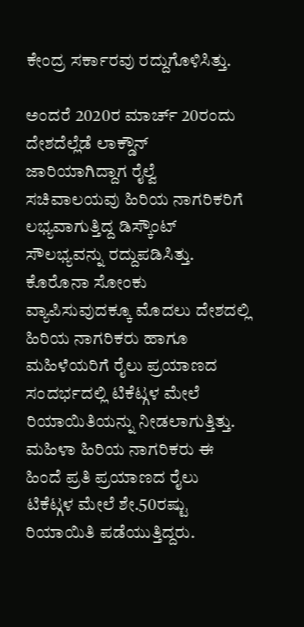ಕೇಂದ್ರ ಸರ್ಕಾರವು ರದ್ದುಗೊಳಿಸಿತ್ತು.

ಅಂದರೆ 2020ರ ಮಾರ್ಚ್ 20ರಂದು ದೇಶದೆಲ್ಲೆಡೆ ಲಾಕ್ಡೌನ್ ಜಾರಿಯಾಗಿದ್ದಾಗ ರೈಲ್ವೆ ಸಚಿವಾಲಯವು ಹಿರಿಯ ನಾಗರಿಕರಿಗೆ ಲಭ್ಯವಾಗುತ್ತಿದ್ದ ಡಿಸ್ಕೌಂಟ್ ಸೌಲಭ್ಯವನ್ನು ರದ್ದುಪಡಿಸಿತ್ತು. ಕೊರೊನಾ ಸೋಂಕು ವ್ಯಾಪಿಸುವುದಕ್ಕೂ ಮೊದಲು ದೇಶದಲ್ಲಿ ಹಿರಿಯ ನಾಗರಿಕರು ಹಾಗೂ ಮಹಿಳೆಯರಿಗೆ ರೈಲು ಪ್ರಯಾಣದ ಸಂದರ್ಭದಲ್ಲಿ ಟಿಕೆಟ್ಗಳ ಮೇಲೆ ರಿಯಾಯಿತಿಯನ್ನು ನೀಡಲಾಗುತ್ತಿತ್ತು. ಮಹಿಳಾ ಹಿರಿಯ ನಾಗರಿಕರು ಈ ಹಿಂದೆ ಪ್ರತಿ ಪ್ರಯಾಣದ ರೈಲು ಟಿಕೆಟ್ಗಳ ಮೇಲೆ ಶೇ.50ರಷ್ಟು ರಿಯಾಯಿತಿ ಪಡೆಯುತ್ತಿದ್ದರು.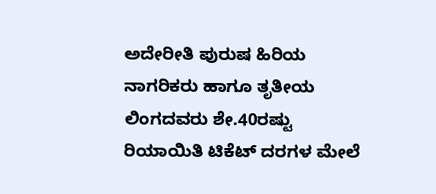ಅದೇರೀತಿ ಪುರುಷ ಹಿರಿಯ ನಾಗರಿಕರು ಹಾಗೂ ತೃತೀಯ ಲಿಂಗದವರು ಶೇ.40ರಷ್ಟು ರಿಯಾಯಿತಿ ಟಿಕೆಟ್ ದರಗಳ ಮೇಲೆ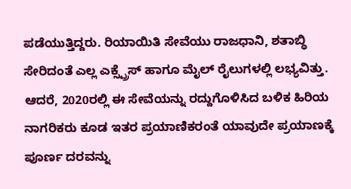ಪಡೆಯುತ್ತಿದ್ದರು. ರಿಯಾಯಿತಿ ಸೇವೆಯು ರಾಜಧಾನಿ, ಶತಾಬ್ಧಿ ಸೇರಿದಂತೆ ಎಲ್ಲ ಎಕ್ಸ್ಪ್ರೆಸ್ ಹಾಗೂ ಮೈಲ್ ರೈಲುಗಳಲ್ಲಿ ಲಭ್ಯವಿತ್ತು.
ಆದರೆ, 2020ರಲ್ಲಿ ಈ ಸೇವೆಯನ್ನು ರದ್ದುಗೊಳಿಸಿದ ಬಳಿಕ ಹಿರಿಯ ನಾಗರಿಕರು ಕೂಡ ಇತರ ಪ್ರಯಾಣಿಕರಂತೆ ಯಾವುದೇ ಪ್ರಯಾಣಕ್ಕೆ ಪೂರ್ಣ ದರವನ್ನು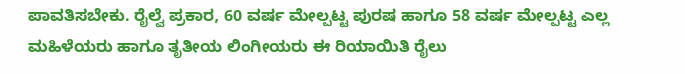ಪಾವತಿಸಬೇಕು. ರೈಲ್ವೆ ಪ್ರಕಾರ, 60 ವರ್ಷ ಮೇಲ್ಪಟ್ಟ ಪುರಷ ಹಾಗೂ 58 ವರ್ಷ ಮೇಲ್ಪಟ್ಟ ಎಲ್ಲ ಮಹಿಳೆಯರು ಹಾಗೂ ತೃತೀಯ ಲಿಂಗೀಯರು ಈ ರಿಯಾಯಿತಿ ರೈಲು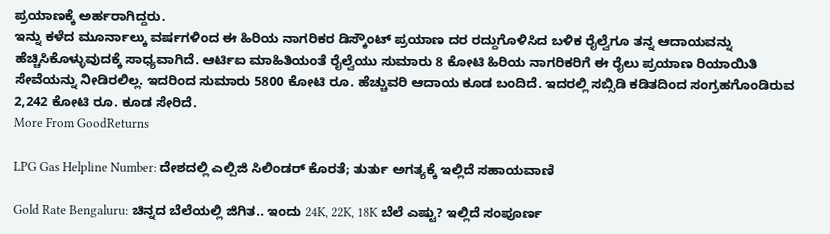ಪ್ರಯಾಣಕ್ಕೆ ಅರ್ಹರಾಗಿದ್ದರು.
ಇನ್ನು ಕಳೆದ ಮೂರ್ನಾಲ್ಕು ವರ್ಷಗಳಿಂದ ಈ ಹಿರಿಯ ನಾಗರಿಕರ ಡಿಸ್ಕೌಂಟ್ ಪ್ರಯಾಣ ದರ ರದ್ದುಗೊಳಿಸಿದ ಬಳಿಕ ರೈಲ್ವೆಗೂ ತನ್ನ ಆದಾಯವನ್ನು ಹೆಚ್ಚಿಸಿಕೊಳ್ಳುವುದಕ್ಕೆ ಸಾಧ್ಯವಾಗಿದೆ. ಆರ್ಟಿಐ ಮಾಹಿತಿಯಂತೆ ರೈಲ್ವೆಯು ಸುಮಾರು 8 ಕೋಟಿ ಹಿರಿಯ ನಾಗರಿಕರಿಗೆ ಈ ರೈಲು ಪ್ರಯಾಣ ರಿಯಾಯಿತಿ ಸೇವೆಯನ್ನು ನೀಡಿರಲಿಲ್ಲ. ಇದರಿಂದ ಸುಮಾರು 5800 ಕೋಟಿ ರೂ. ಹೆಚ್ಚುವರಿ ಆದಾಯ ಕೂಡ ಬಂದಿದೆ. ಇದರಲ್ಲಿ ಸಬ್ಸಿಡಿ ಕಡಿತದಿಂದ ಸಂಗ್ರಹಗೊಂಡಿರುವ 2,242 ಕೋಟಿ ರೂ. ಕೂಡ ಸೇರಿದೆ.
More From GoodReturns

LPG Gas Helpline Number: ದೇಶದಲ್ಲಿ ಎಲ್ಪಿಜಿ ಸಿಲಿಂಡರ್ ಕೊರತೆ; ತುರ್ತು ಅಗತ್ಯಕ್ಕೆ ಇಲ್ಲಿದೆ ಸಹಾಯವಾಣಿ

Gold Rate Bengaluru: ಚಿನ್ನದ ಬೆಲೆಯಲ್ಲಿ ಜಿಗಿತ.. ಇಂದು 24K, 22K, 18K ಬೆಲೆ ಎಷ್ಟು? ಇಲ್ಲಿದೆ ಸಂಪೂರ್ಣ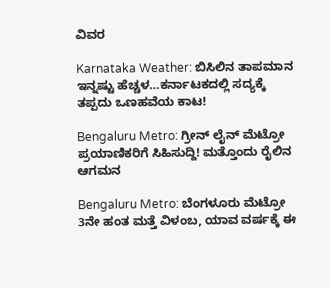ವಿವರ

Karnataka Weather: ಬಿಸಿಲಿನ ತಾಪಮಾನ ಇನ್ನಷ್ಟು ಹೆಚ್ಚಳ…ಕರ್ನಾಟಕದಲ್ಲಿ ಸದ್ಯಕ್ಕೆ ತಪ್ಪದು ಒಣಹವೆಯ ಕಾಟ!

Bengaluru Metro: ಗ್ರೀನ್ ಲೈನ್ ಮೆಟ್ರೋ ಪ್ರಯಾಣಿಕರಿಗೆ ಸಿಹಿಸುದ್ದಿ! ಮತ್ತೊಂದು ರೈಲಿನ ಆಗಮನ

Bengaluru Metro: ಬೆಂಗಳೂರು ಮೆಟ್ರೋ 3ನೇ ಹಂತ ಮತ್ತೆ ವಿಳಂಬ, ಯಾವ ವರ್ಷಕ್ಕೆ ಈ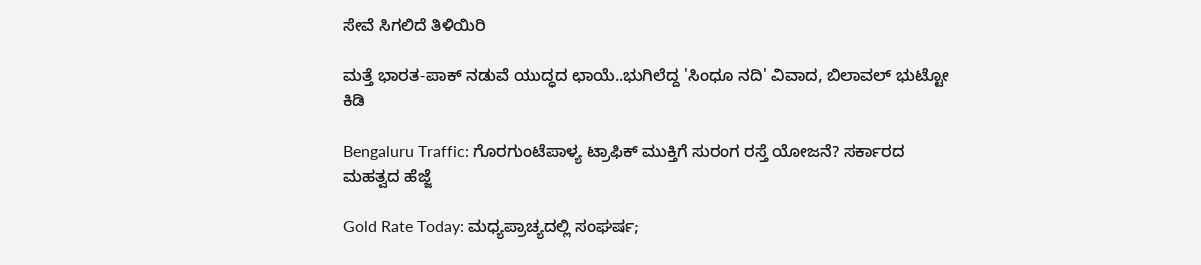ಸೇವೆ ಸಿಗಲಿದೆ ತಿಳಿಯಿರಿ

ಮತ್ತೆ ಭಾರತ-ಪಾಕ್ ನಡುವೆ ಯುದ್ಧದ ಛಾಯೆ..ಭುಗಿಲೆದ್ದ 'ಸಿಂಧೂ ನದಿ' ವಿವಾದ, ಬಿಲಾವಲ್ ಭುಟ್ಟೋ ಕಿಡಿ

Bengaluru Traffic: ಗೊರಗುಂಟೆಪಾಳ್ಯ ಟ್ರಾಫಿಕ್ ಮುಕ್ತಿಗೆ ಸುರಂಗ ರಸ್ತೆ ಯೋಜನೆ? ಸರ್ಕಾರದ ಮಹತ್ವದ ಹೆಜ್ಜೆ

Gold Rate Today: ಮಧ್ಯಪ್ರಾಚ್ಯದಲ್ಲಿ ಸಂಘರ್ಷ;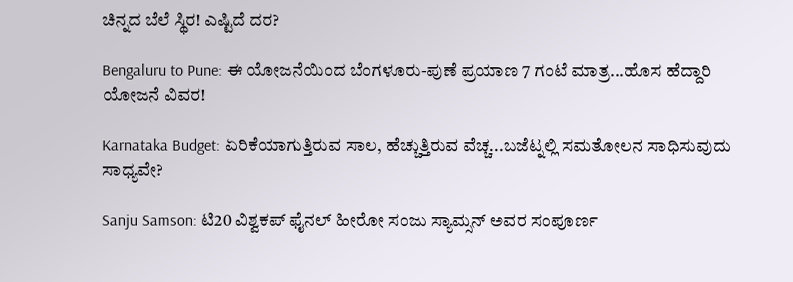ಚಿನ್ನದ ಬೆಲೆ ಸ್ಥಿರ! ಎಷ್ಟಿದೆ ದರ?

Bengaluru to Pune: ಈ ಯೋಜನೆಯಿಂದ ಬೆಂಗಳೂರು-ಪುಣೆ ಪ್ರಯಾಣ 7 ಗಂಟೆ ಮಾತ್ರ...ಹೊಸ ಹೆದ್ದಾರಿ ಯೋಜನೆ ವಿವರ!

Karnataka Budget: ಏರಿಕೆಯಾಗುತ್ತಿರುವ ಸಾಲ, ಹೆಚ್ಚುತ್ತಿರುವ ವೆಚ್ಚ...ಬಜೆಟ್ನಲ್ಲಿ ಸಮತೋಲನ ಸಾಧಿಸುವುದು ಸಾಧ್ಯವೇ?

Sanju Samson: ಟಿ20 ವಿಶ್ವಕಪ್ ಫೈನಲ್ ಹೀರೋ ಸಂಜು ಸ್ಯಾಮ್ಸನ್ ಅವರ ಸಂಪೂರ್ಣ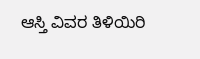ಆಸ್ತಿ ವಿವರ ತಿಳಿಯಿರಿ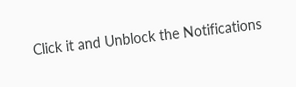Click it and Unblock the Notifications